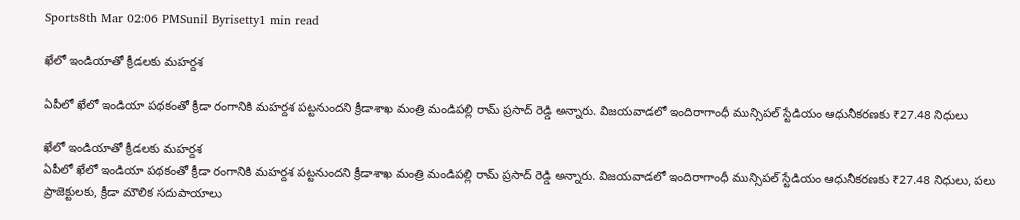Sports8th Mar 02:06 PMSunil Byrisetty1 min read

ఖేలో ఇండియాతో క్రీడలకు మహర్దశ

ఏపీలో ఖేలో ఇండియా పథకంతో క్రీడా రంగానికి మహర్దశ పట్టనుందని క్రీడాశాఖ మంత్రి మండిపల్లి రామ్ ప్రసాద్ రెడ్డి అన్నారు. విజయవాడలో ఇందిరాగాంధీ మున్సిపల్ స్టేడియం ఆధునీకరణకు ₹27.48 నిధులు

ఖేలో ఇండియాతో క్రీడలకు మహర్దశ
ఏపీలో ఖేలో ఇండియా పథకంతో క్రీడా రంగానికి మహర్దశ పట్టనుందని క్రీడాశాఖ మంత్రి మండిపల్లి రామ్ ప్రసాద్ రెడ్డి అన్నారు. విజయవాడలో ఇందిరాగాంధీ మున్సిపల్ స్టేడియం ఆధునీకరణకు ₹27.48 నిధులు, పలు ప్రాజెక్టులకు, క్రీడా మౌలిక సదుపాయాలు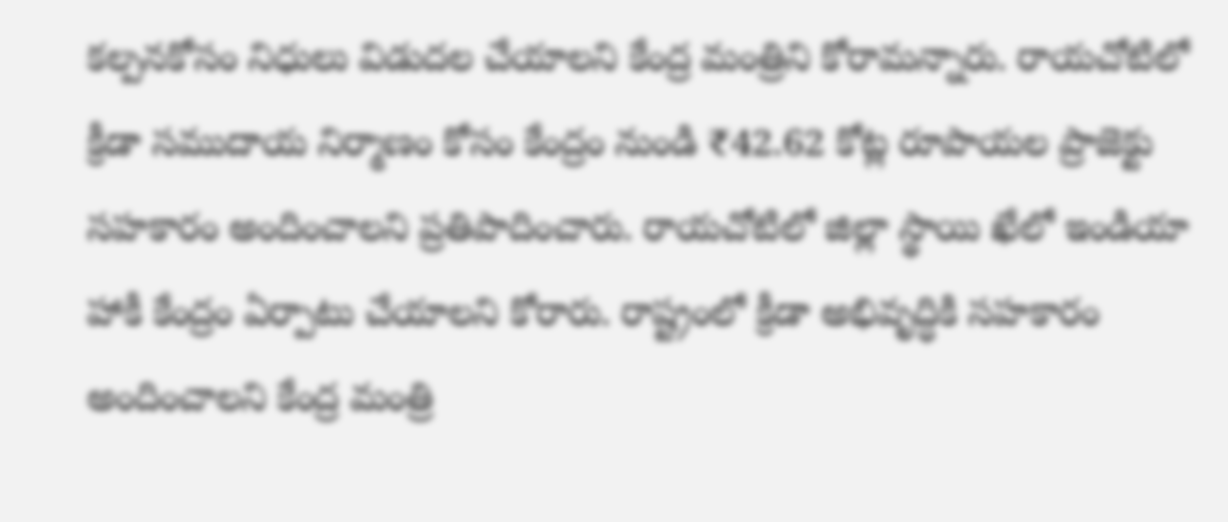కల్పనకోసం నిధులు విడుదల చేయాలని కేంద్ర మంత్రిని కోరామన్నారు. రాయచోటిలో క్రీడా సముదాయ నిర్మాణం కోసం కేంద్రం నుండి ₹42.62 కోట్ల రూపాయల ప్రాజెక్టు సహకారం అందించాలని ప్రతిపాదించారు. రాయచోటిలో జిల్లా స్థాయి ఖేలో ఇండియా హాకీ కేంద్రం ఏర్పాటు చేయాలని కోరారు. రాష్ట్రంలో క్రీడా అభివృద్ధికి సహకారం అందించాలని కేంద్ర మంత్రి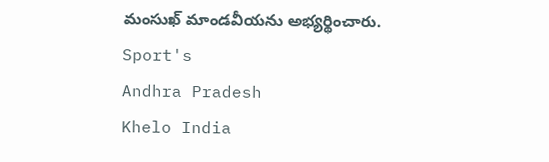మంసుఖ్ మాండవీయను అభ్యర్థించారు.
Sport's
Andhra Pradesh
Khelo India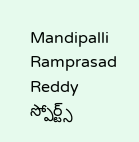Mandipalli Ramprasad Reddy
స్పోర్ట్స్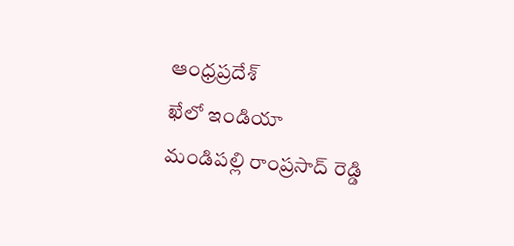ఆంధ్రప్రదేశ్
ఖేలో ఇండియా
మండిపల్లి రాంప్రసాద్ రెడ్డి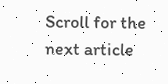Scroll for the next article